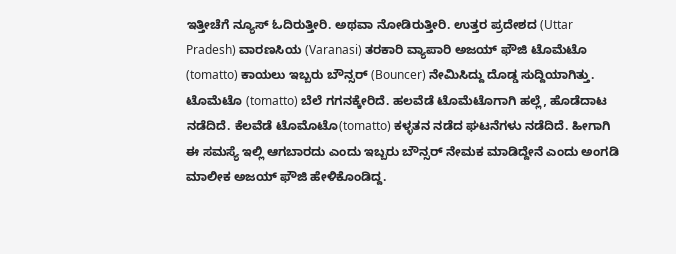ಇತ್ತೀಚೆಗೆ ನ್ಯೂಸ್ ಓದಿರುತ್ತೀರಿ. ಅಥವಾ ನೋಡಿರುತ್ತೀರಿ. ಉತ್ತರ ಪ್ರದೇಶದ (Uttar Pradesh) ವಾರಣಸಿಯ (Varanasi) ತರಕಾರಿ ವ್ಯಾಪಾರಿ ಅಜಯ್ ಫೌಜಿ ಟೊಮೆಟೊ (tomatto) ಕಾಯಲು ಇಬ್ಬರು ಬೌನ್ಸರ್ (Bouncer) ನೇಮಿಸಿದ್ದು ದೊಡ್ಡ ಸುದ್ದಿಯಾಗಿತ್ತು. ಟೊಮೆಟೊ (tomatto) ಬೆಲೆ ಗಗನಕ್ಕೇರಿದೆ. ಹಲವೆಡೆ ಟೊಮೆಟೊಗಾಗಿ ಹಲ್ಲೆ, ಹೊಡೆದಾಟ ನಡೆದಿದೆ. ಕೆಲವೆಡೆ ಟೊಮೊಟೊ(tomatto) ಕಳ್ಳತನ ನಡೆದ ಘಟನೆಗಳು ನಡೆದಿದೆ. ಹೀಗಾಗಿ ಈ ಸಮಸ್ಯೆ ಇಲ್ಲಿ ಆಗಬಾರದು ಎಂದು ಇಬ್ಬರು ಬೌನ್ಸರ್ ನೇಮಕ ಮಾಡಿದ್ದೇನೆ ಎಂದು ಅಂಗಡಿ ಮಾಲೀಕ ಅಜಯ್ ಫೌಜಿ ಹೇಳಿಕೊಂಡಿದ್ದ.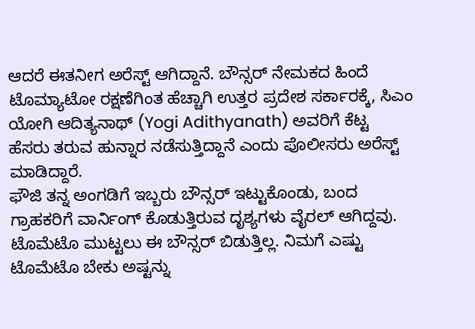ಆದರೆ ಈತನೀಗ ಅರೆಸ್ಟ್ ಆಗಿದ್ದಾನೆ. ಬೌನ್ಸರ್ ನೇಮಕದ ಹಿಂದೆ ಟೊಮ್ಯಾಟೋ ರಕ್ಷಣೆಗಿಂತ ಹೆಚ್ಚಾಗಿ ಉತ್ತರ ಪ್ರದೇಶ ಸರ್ಕಾರಕ್ಕೆ, ಸಿಎಂ ಯೋಗಿ ಆದಿತ್ಯನಾಥ್ (Yogi Adithyanath) ಅವರಿಗೆ ಕೆಟ್ಟ ಹೆಸರು ತರುವ ಹುನ್ನಾರ ನಡೆಸುತ್ತಿದ್ದಾನೆ ಎಂದು ಪೊಲೀಸರು ಅರೆಸ್ಟ್ ಮಾಡಿದ್ದಾರೆ.
ಫೌಜಿ ತನ್ನ ಅಂಗಡಿಗೆ ಇಬ್ಬರು ಬೌನ್ಸರ್ ಇಟ್ಟುಕೊಂಡು, ಬಂದ ಗ್ರಾಹಕರಿಗೆ ವಾರ್ನಿಂಗ್ ಕೊಡುತ್ತಿರುವ ದೃಶ್ಯಗಳು ವೈರಲ್ ಆಗಿದ್ದವು. ಟೊಮೆಟೊ ಮುಟ್ಟಲು ಈ ಬೌನ್ಸರ್ ಬಿಡುತ್ತಿಲ್ಲ. ನಿಮಗೆ ಎಷ್ಟು ಟೊಮೆಟೊ ಬೇಕು ಅಷ್ಟನ್ನು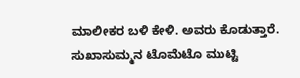ಮಾಲೀಕರ ಬಳಿ ಕೇಳಿ. ಅವರು ಕೊಡುತ್ತಾರೆ. ಸುಖಾಸುಮ್ಮನ ಟೊಮೆಟೊ ಮುಟ್ಟಿ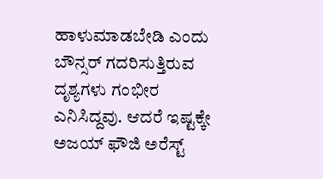ಹಾಳುಮಾಡಬೇಡಿ ಎಂದು ಬೌನ್ಸರ್ ಗದರಿಸುತ್ತಿರುವ ದೃಶ್ಯಗಳು ಗಂಭೀರ ಎನಿಸಿದ್ದವು. ಆದರೆ ಇಷ್ಟಕ್ಕೇ ಅಜಯ್ ಫೌಜಿ ಅರೆಸ್ಟ್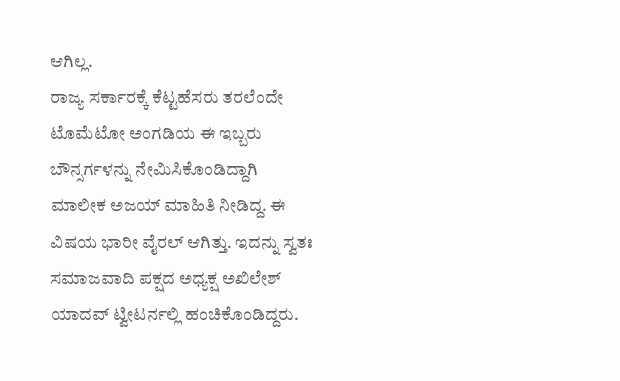ಆಗಿಲ್ಲ.
ರಾಜ್ಯ ಸರ್ಕಾರಕ್ಕೆ ಕೆಟ್ಟಹೆಸರು ತರಲೆಂದೇ ಟೊಮೆಟೋ ಅಂಗಡಿಯ ಈ ಇಬ್ಬರು ಬೌನ್ಸರ್ಗಳನ್ನು ನೇಮಿಸಿಕೊಂಡಿದ್ದಾಗಿ ಮಾಲೀಕ ಅಜಯ್ ಮಾಹಿತಿ ನೀಡಿದ್ದ. ಈ ವಿಷಯ ಭಾರೀ ವೈರಲ್ ಆಗಿತ್ತು. ಇದನ್ನು ಸ್ವತಃ ಸಮಾಜವಾದಿ ಪಕ್ಷದ ಅಧ್ಯಕ್ಷ ಅಖಿಲೇಶ್ ಯಾದವ್ ಟ್ವೀಟರ್ನಲ್ಲಿ ಹಂಚಿಕೊಂಡಿದ್ದರು.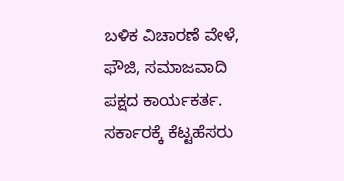ಬಳಿಕ ವಿಚಾರಣೆ ವೇಳೆ, ಫೌಜಿ, ಸಮಾಜವಾದಿ ಪಕ್ಷದ ಕಾರ್ಯಕರ್ತ. ಸರ್ಕಾರಕ್ಕೆ ಕೆಟ್ಟಹೆಸರು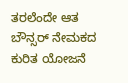ತರಲೆಂದೇ ಆತ ಬೌನ್ಸರ್ ನೇಮಕದ ಕುರಿತ ಯೋಜನೆ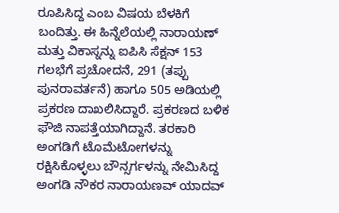ರೂಪಿಸಿದ್ದ ಎಂಬ ವಿಷಯ ಬೆಳಕಿಗೆ ಬಂದಿತ್ತು. ಈ ಹಿನ್ನೆಲೆಯಲ್ಲಿ ನಾರಾಯಣ್ ಮತ್ತು ವಿಕಾಸ್ನನ್ನು ಐಪಿಸಿ ಸೆಕ್ಷನ್ 153 ಗಲಭೆಗೆ ಪ್ರಚೋದನೆ, 291 (ತಪ್ಪು ಪುನರಾವರ್ತನೆ) ಹಾಗೂ 505 ಅಡಿಯಲ್ಲಿ ಪ್ರಕರಣ ದಾಖಲಿಸಿದ್ದಾರೆ. ಪ್ರಕರಣದ ಬಳಿಕ ಫೌಜಿ ನಾಪತ್ತೆಯಾಗಿದ್ದಾನೆ. ತರಕಾರಿ ಅಂಗಡಿಗೆ ಟೊಮೆಟೋಗಳನ್ನು ರಕ್ಷಿಸಿಕೊಳ್ಳಲು ಬೌನ್ಸರ್ಗಳನ್ನು ನೇಮಿಸಿದ್ದ ಅಂಗಡಿ ನೌಕರ ನಾರಾಯಣವ್ ಯಾದವ್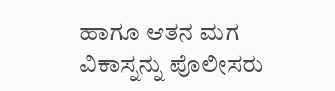ಹಾಗೂ ಆತನ ಮಗ ವಿಕಾಸ್ನನ್ನು ಪೊಲೀಸರು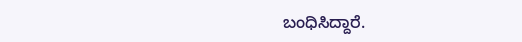ಬಂಧಿಸಿದ್ದಾರೆ.